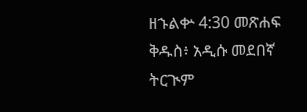ዘኁልቍ 4:30 መጽሐፍ ቅዱስ፥ አዲሱ መደበኛ ትርጒም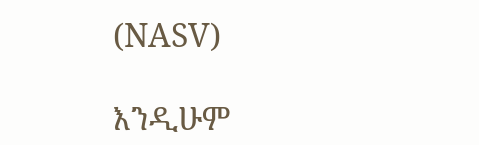(NASV)

እንዲሁም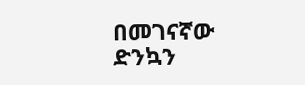በመገናኛው ድንኳን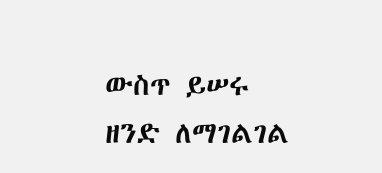ውስጥ ይሠሩ ዘንድ ለማገልገል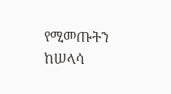የሚመጡትን ከሠላሳ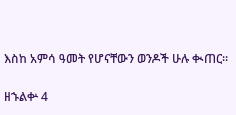እስከ አምሳ ዓመት የሆናቸውን ወንዶች ሁሉ ቊጠር።

ዘኁልቍ 4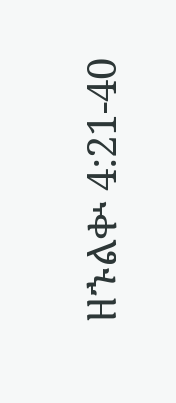ዘኁልቍ 4:21-40